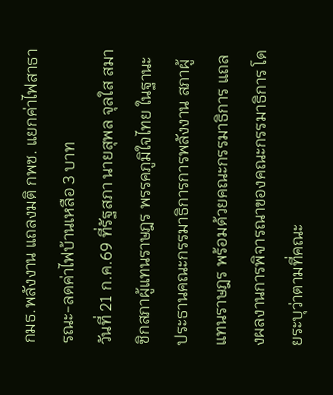กมธ.พลังงาน แถลงมติ กพช. แยกค่าไฟสาธารณะ-ลดค่าไฟบ้านเหลือ 3 บาท
วันที่ 21 ก.ค.69 ที่รัฐสภา นายสุพล จุลใส สมาชิกสภาผู้แทนราษฎร พรรคภูมิใจไทย ในฐานะประธานคณะกรรมาธิการการพลังงาน สภาผู้แทนราษฎร พร้อมด้วยคณะกรรมาธิการ แถลงผลงานการพิจารณาของคณะกรรมาธิการ โดยระบุว่าตามที่คณะ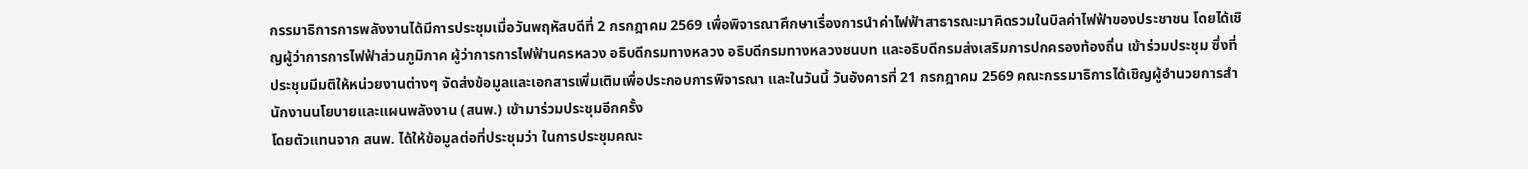กรรมาธิการการพลังงานได้มีการประชุมเมื่อวันพฤหัสบดีที่ 2 กรกฎาคม 2569 เพื่อพิจารณาศึกษาเรื่องการนำค่าไฟฟ้าสาธารณะมาคิดรวมในบิลค่าไฟฟ้าของประชาชน โดยได้เชิญผู้ว่าการการไฟฟ้าส่วนภูมิภาค ผู้ว่าการการไฟฟ้านครหลวง อธิบดีกรมทางหลวง อธิบดีกรมทางหลวงชนบท และอธิบดีกรมส่งเสริมการปกครองท้องถิ่น เข้าร่วมประชุม ซึ่งที่ประชุมมีมติให้หน่วยงานต่างๆ จัดส่งข้อมูลและเอกสารเพิ่มเติมเพื่อประกอบการพิจารณา และในวันนี้ วันอังคารที่ 21 กรกฎาคม 2569 คณะกรรมาธิการได้เชิญผู้อำนวยการสำนักงานนโยบายและแผนพลังงาน (สนพ.) เข้ามาร่วมประชุมอีกครั้ง
โดยตัวแทนจาก สนพ. ได้ให้ข้อมูลต่อที่ประชุมว่า ในการประชุมคณะ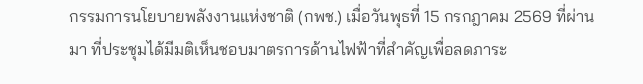กรรมการนโยบายพลังงานแห่งชาติ (กพช.) เมื่อวันพุธที่ 15 กรกฎาคม 2569 ที่ผ่านมา ที่ประชุมได้มีมติเห็นชอบมาตรการด้านไฟฟ้าที่สำคัญเพื่อลดภาระ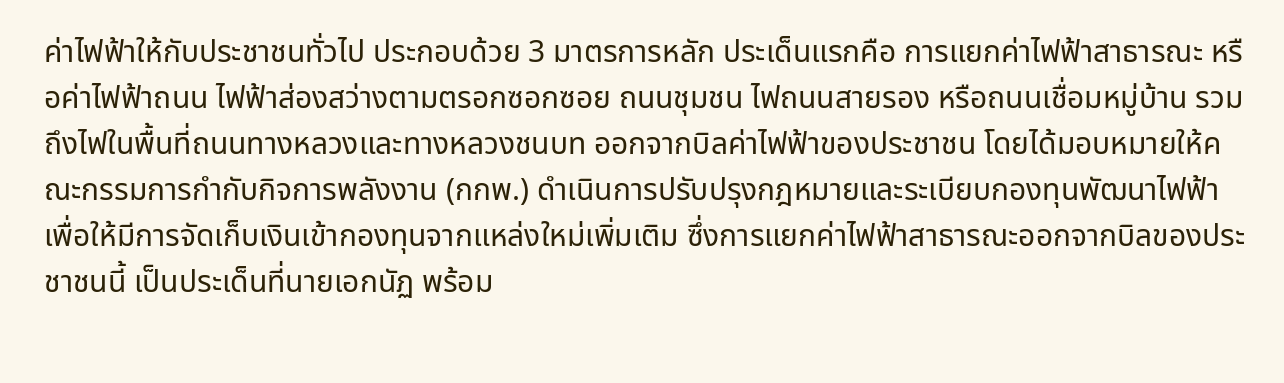ค่าไฟฟ้าให้กับประชาชนทั่วไป ประกอบด้วย 3 มาตรการหลัก ประเด็นแรกคือ การแยกค่าไฟฟ้าสาธารณะ หรือค่าไฟฟ้าถนน ไฟฟ้าส่องสว่างตามตรอกซอกซอย ถนนชุมชน ไฟถนนสายรอง หรือถนนเชื่อมหมู่บ้าน รวมถึงไฟในพื้นที่ถนนทางหลวงและทางหลวงชนบท ออกจากบิลค่าไฟฟ้าของประชาชน โดยได้มอบหมายให้คณะกรรมการกำกับกิจการพลังงาน (กกพ.) ดำเนินการปรับปรุงกฎหมายและระเบียบกองทุนพัฒนาไฟฟ้า เพื่อให้มีการจัดเก็บเงินเข้ากองทุนจากแหล่งใหม่เพิ่มเติม ซึ่งการแยกค่าไฟฟ้าสาธารณะออกจากบิลของประชาชนนี้ เป็นประเด็นที่นายเอกนัฏ พร้อม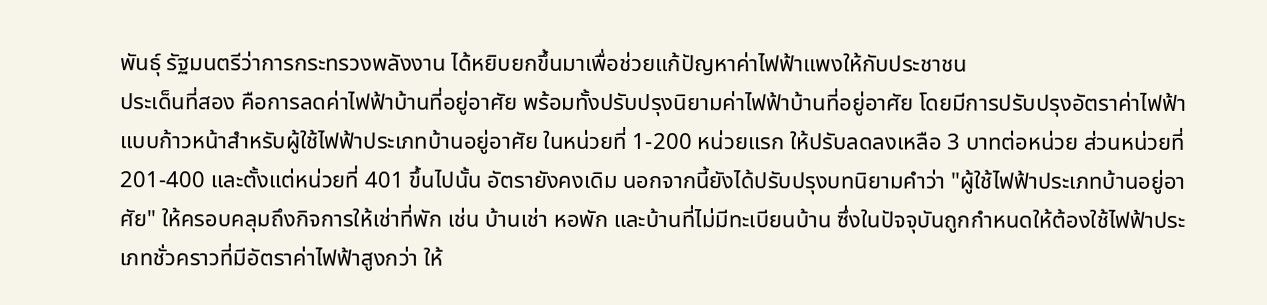พันธุ์ รัฐมนตรีว่าการกระทรวงพลังงาน ได้หยิบยกขึ้นมาเพื่อช่วยแก้ปัญหาค่าไฟฟ้าแพงให้กับประชาชน
ประเด็นที่สอง คือการลดค่าไฟฟ้าบ้านที่อยู่อาศัย พร้อมทั้งปรับปรุงนิยามค่าไฟฟ้าบ้านที่อยู่อาศัย โดยมีการปรับปรุงอัตราค่าไฟฟ้าแบบก้าวหน้าสำหรับผู้ใช้ไฟฟ้าประเภทบ้านอยู่อาศัย ในหน่วยที่ 1-200 หน่วยแรก ให้ปรับลดลงเหลือ 3 บาทต่อหน่วย ส่วนหน่วยที่ 201-400 และตั้งแต่หน่วยที่ 401 ขึ้นไปนั้น อัตรายังคงเดิม นอกจากนี้ยังได้ปรับปรุงบทนิยามคำว่า "ผู้ใช้ไฟฟ้าประเภทบ้านอยู่อาศัย" ให้ครอบคลุมถึงกิจการให้เช่าที่พัก เช่น บ้านเช่า หอพัก และบ้านที่ไม่มีทะเบียนบ้าน ซึ่งในปัจจุบันถูกกำหนดให้ต้องใช้ไฟฟ้าประเภทชั่วคราวที่มีอัตราค่าไฟฟ้าสูงกว่า ให้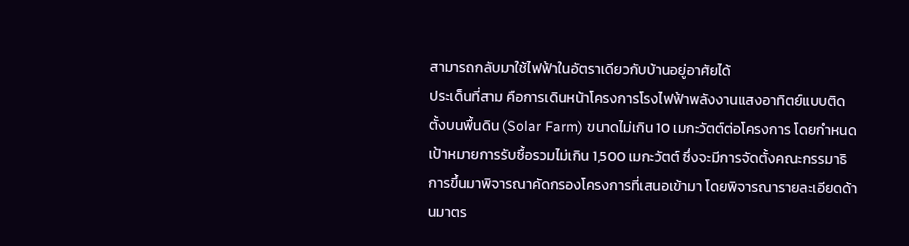สามารถกลับมาใช้ไฟฟ้าในอัตราเดียวกับบ้านอยู่อาศัยได้
ประเด็นที่สาม คือการเดินหน้าโครงการโรงไฟฟ้าพลังงานแสงอาทิตย์แบบติดตั้งบนพื้นดิน (Solar Farm) ขนาดไม่เกิน 10 เมกะวัตต์ต่อโครงการ โดยกำหนดเป้าหมายการรับซื้อรวมไม่เกิน 1,500 เมกะวัตต์ ซึ่งจะมีการจัดตั้งคณะกรรมาธิการขึ้นมาพิจารณาคัดกรองโครงการที่เสนอเข้ามา โดยพิจารณารายละเอียดด้านมาตร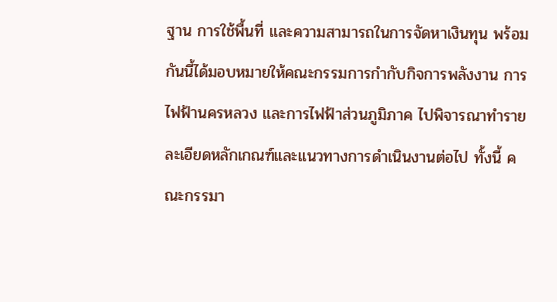ฐาน การใช้พื้นที่ และความสามารถในการจัดหาเงินทุน พร้อมกันนี้ได้มอบหมายให้คณะกรรมการกำกับกิจการพลังงาน การไฟฟ้านครหลวง และการไฟฟ้าส่วนภูมิภาค ไปพิจารณาทำรายละเอียดหลักเกณฑ์และแนวทางการดำเนินงานต่อไป ทั้งนี้ คณะกรรมา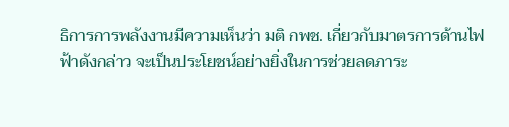ธิการการพลังงานมีความเห็นว่า มติ กพช. เกี่ยวกับมาตรการด้านไฟฟ้าดังกล่าว จะเป็นประโยชน์อย่างยิ่งในการช่วยลดภาระ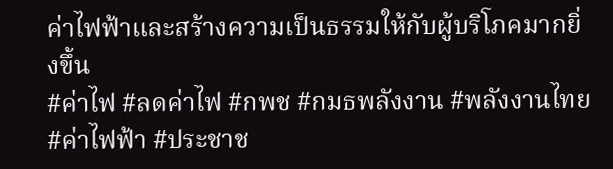ค่าไฟฟ้าและสร้างความเป็นธรรมให้กับผู้บริโภคมากยิ่งขึ้น
#ค่าไฟ #ลดค่าไฟ #กพช #กมธพลังงาน #พลังงานไทย #ค่าไฟฟ้า #ประชาช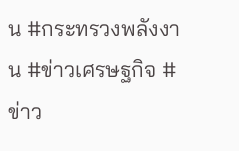น #กระทรวงพลังงาน #ข่าวเศรษฐกิจ #ข่าว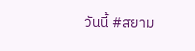วันนี้ #สยาม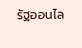รัฐออนไล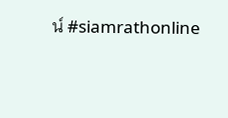น์ #siamrathonline